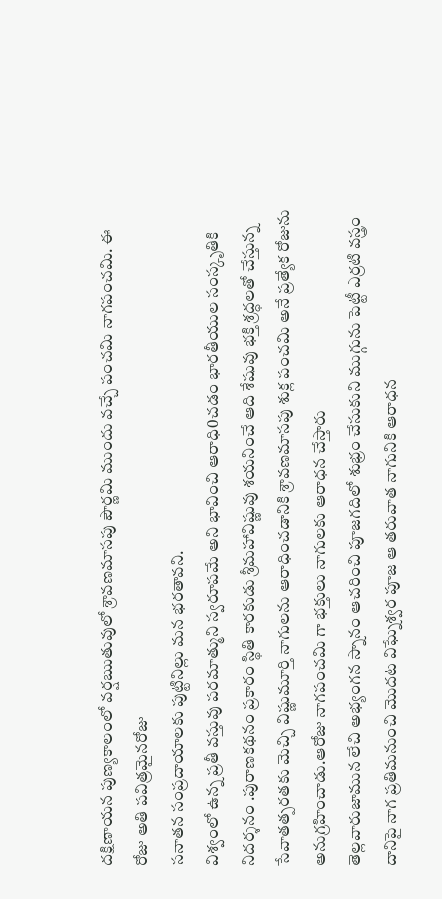దక్షిణాయన పుణ్యకాలంలో వర్షఋతువులో శ్రావణమాసపు పౌర్ణమి ముందు వచ్చే పంచమి నాగపంచమి. ఈ రోజు అతి పవిత్రమైనరోజు
సనాతన సంప్రదాయాలకు పుట్టినిల్లు మన భరతావని.
విశ్వంలో ఉన్న ప్రతీ వస్తువు పరమాత్ముని స్వరూపమే అని భావించి ఆరాధి0చడం భారతీయుల సంస్కృతికి నిదర్శనం .పురాణకథనం ప్రకారం స్థితి కారకుడు శ్రీమహావిష్ణువు శయనించే ఆది శేషువు భక్తి శ్రద్ధలతో చేస్తున్న సేవాతత్పరతకు మెచ్చి విష్ణుమూర్తి నాగులను ఆరాధించడానికి శ్రావణమాసపు శుక్ల పంచమి అనే ప్రత్యేక రోజును అనుగ్రహించాడు.ఆరోజు నాగపంచమి గా భక్తులు నాగులకు ఆరాధన చేస్తారు
తెల్లవారుజామున లేచి అభ్యంగన స్నానం ఆచరించి పూజగదిలో శుభ్రం చేసుకుని ముగ్గును పెట్టీ ఎర్రటి వస్త్రం దానిపై నాగ ప్రతిమనుంచి మొదట విఘ్నేశ్వర పూజ ఆ తరువాత నాగునికి ఆరాధన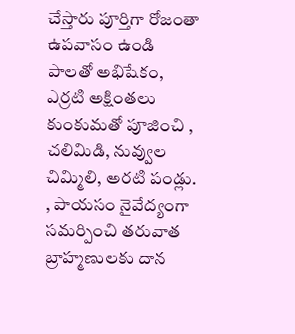చేస్తారు పూర్తిగా రోజంతా ఉపవాసం ఉండి పాలతో అభిషేకం, ఎర్రటి అక్షింతలు కుంకుమతో పూజించి , చలిమిడి, నువ్వుల చిమ్మిలి, అరటి పండ్లు. , పాయసం నైవేద్యంగా సమర్పించి తరువాత బ్రాహ్మణులకు దాన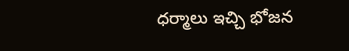ధర్మాలు ఇచ్చి భోజన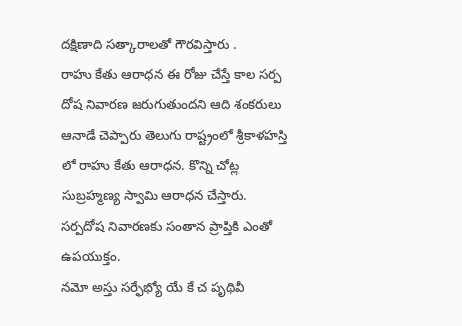దక్షిణాది సత్కారాలతో గౌరవిస్తారు .
రాహు కేతు ఆరాధన ఈ రోజు చేస్తే కాల సర్ప దోష నివారణ జరుగుతుందని ఆది శంకరులు ఆనాడే చెప్పారు తెలుగు రాష్ట్రంలో శ్రీకాళహస్తి లో రాహు కేతు ఆరాధన. కొన్ని చోట్ల సుబ్రహ్మణ్య స్వామి ఆరాధన చేస్తారు.
సర్పదోష నివారణకు సంతాన ప్రాప్తికి ఎంతో ఉపయుక్తం.
నమో అస్తు సర్ఫేభ్యో యే కే చ పృథివీ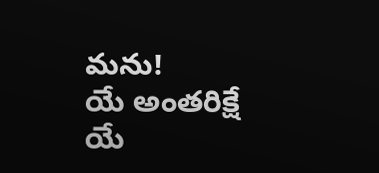మను!
యే అంతరిక్షే యే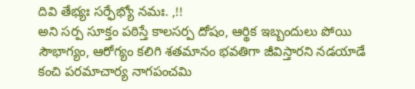దివి తేభ్యః సర్ఫేభ్యో నమః. ,!!
అని సర్ప సూక్తం పఠిస్తే కాలసర్ప దోషం, ఆర్థిక ఇబ్బందులు పోయి సౌభాగ్యం, ఆరోగ్యం కలిగి శతమానం భవతిగా జీవిస్తారని నడయాడే కంచి పరమాచార్య నాగపంచమి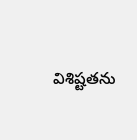విశిష్టతను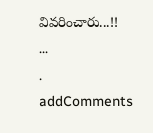వివరించారు...!!
...
.
addComments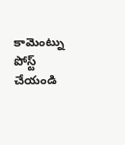కామెంట్ను పోస్ట్ చేయండి